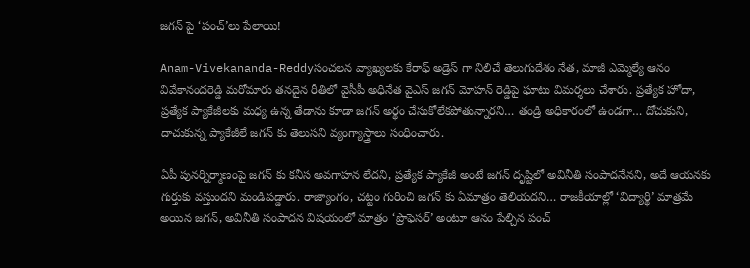జగన్ పై ‘పంచ్’లు పేలాయి!

Anam-Vivekananda-Reddyసంచలన వ్యాఖ్యలకు కేరాఫ్ అడ్రెస్ గా నిలిచే తెలుగుదేశం నేత, మాజీ ఎమ్మెల్యే ఆనం వివేకానందరెడ్డి మరోమారు తనదైన రీతిలో వైసీపీ అధినేత వైఎస్ జగన్ మోహన్ రెడ్డిపై ఘాటు విమర్శలు చేశారు. ప్రత్యేక హోదా, ప్రత్యేక ప్యాకేజీలకు మధ్య ఉన్న తేడాను కూడా జగన్ అర్థం చేసుకోలేకపోతున్నారని… తండ్రి అధికారంలో ఉండగా… దోచుకుని, దాచుకున్న ప్యాకేజీలే జగన్ కు తెలుసని వ్యంగ్యాస్త్రాలు సంధించారు.

ఏపీ పునర్నిర్మాణంపై జగన్ కు కనీస అవగాహన లేదని, ప్రత్యేక ప్యాకేజీ అంటే జగన్ దృష్టిలో అవినీతి సంపాదనేనని, అదే ఆయనకు గుర్తుకు వస్తుందని మండిపడ్డారు. రాజ్యాంగం, చట్టం గురించి జగన్ కు ఏమాత్రం తెలియదని… రాజకీయాల్లో ‘విద్యార్థి’ మాత్రమే అయిన జగన్, అవినీతి సంపాదన విషయంలో మాత్రం ‘ప్రొఫెసర్’ అంటూ ఆనం పేల్చిన పంచ్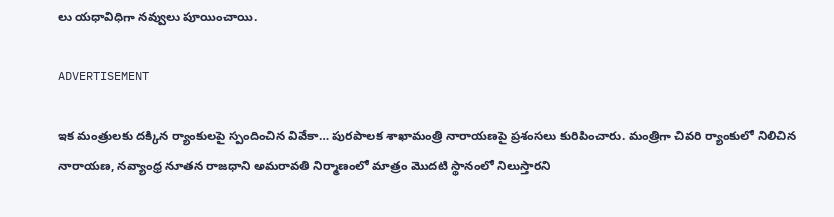లు యధావిధిగా నవ్వులు పూయించాయి.

ADVERTISEMENT

ఇక మంత్రులకు దక్కిన ర్యాంకులపై స్పందించిన వివేకా… పురపాలక శాఖామంత్రి నారాయణపై ప్రశంసలు కురిపించారు. మంత్రిగా చివరి ర్యాంకులో నిలిచిన నారాయణ, నవ్యాంధ్ర నూతన రాజధాని అమరావతి నిర్మాణంలో మాత్రం మొదటి స్థానంలో నిలుస్తారని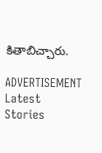కితాబిచ్చారు.

ADVERTISEMENT
Latest Stories